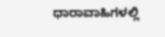ಧಾರಾವಾಹಿಗಳಲ್ಲಿ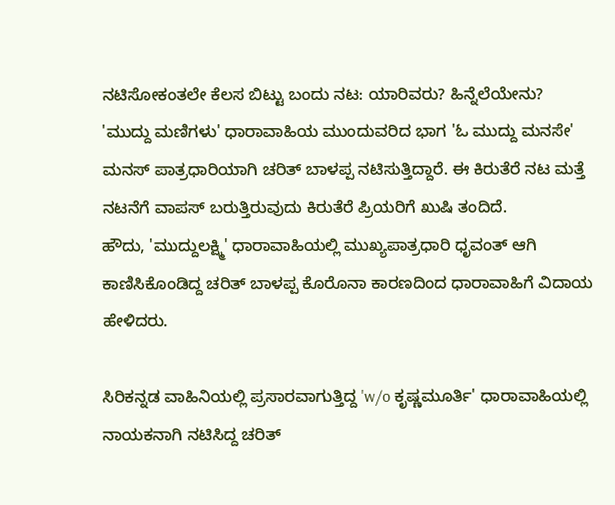ನಟಿಸೋಕಂತಲೇ ಕೆಲಸ ಬಿಟ್ಟು ಬಂದು ನಟ: ಯಾರಿವರು? ಹಿನ್ನೆಲೆಯೇನು?
'ಮುದ್ದು ಮಣಿಗಳು' ಧಾರಾವಾಹಿಯ ಮುಂದುವರಿದ ಭಾಗ 'ಓ ಮುದ್ದು ಮನಸೇ' ಮನಸ್ ಪಾತ್ರಧಾರಿಯಾಗಿ ಚರಿತ್ ಬಾಳಪ್ಪ ನಟಿಸುತ್ತಿದ್ದಾರೆ. ಈ ಕಿರುತೆರೆ ನಟ ಮತ್ತೆ ನಟನೆಗೆ ವಾಪಸ್ ಬರುತ್ತಿರುವುದು ಕಿರುತೆರೆ ಪ್ರಿಯರಿಗೆ ಖುಷಿ ತಂದಿದೆ.
ಹೌದು, 'ಮುದ್ದುಲಕ್ಷ್ಮಿ' ಧಾರಾವಾಹಿಯಲ್ಲಿ ಮುಖ್ಯಪಾತ್ರಧಾರಿ ಧೃವಂತ್ ಆಗಿ ಕಾಣಿಸಿಕೊಂಡಿದ್ದ ಚರಿತ್ ಬಾಳಪ್ಪ ಕೊರೊನಾ ಕಾರಣದಿಂದ ಧಾರಾವಾಹಿಗೆ ವಿದಾಯ ಹೇಳಿದರು.

ಸಿರಿಕನ್ನಡ ವಾಹಿನಿಯಲ್ಲಿ ಪ್ರಸಾರವಾಗುತ್ತಿದ್ದ 'w/o ಕೃಷ್ಣಮೂರ್ತಿ' ಧಾರಾವಾಹಿಯಲ್ಲಿ ನಾಯಕನಾಗಿ ನಟಿಸಿದ್ದ ಚರಿತ್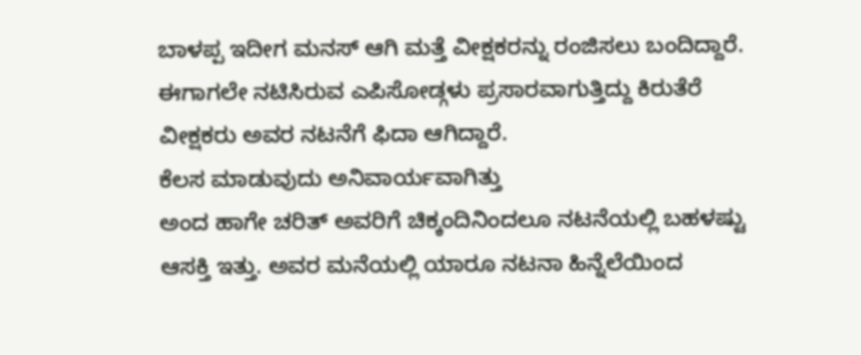ಬಾಳಪ್ಪ ಇದೀಗ ಮನಸ್ ಆಗಿ ಮತ್ತೆ ವೀಕ್ಷಕರನ್ನು ರಂಜಿಸಲು ಬಂದಿದ್ದಾರೆ. ಈಗಾಗಲೇ ನಟಿಸಿರುವ ಎಪಿಸೋಡ್ಗಳು ಪ್ರಸಾರವಾಗುತ್ತಿದ್ದು ಕಿರುತೆರೆ ವೀಕ್ಷಕರು ಅವರ ನಟನೆಗೆ ಫಿದಾ ಆಗಿದ್ದಾರೆ.
ಕೆಲಸ ಮಾಡುವುದು ಅನಿವಾರ್ಯವಾಗಿತ್ತು
ಅಂದ ಹಾಗೇ ಚರಿತ್ ಅವರಿಗೆ ಚಿಕ್ಕಂದಿನಿಂದಲೂ ನಟನೆಯಲ್ಲಿ ಬಹಳಷ್ಟು ಆಸಕ್ತಿ ಇತ್ತು. ಅವರ ಮನೆಯಲ್ಲಿ ಯಾರೂ ನಟನಾ ಹಿನ್ನೆಲೆಯಿಂದ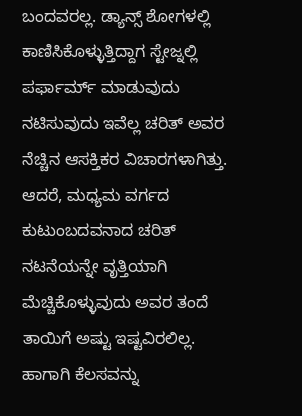ಬಂದವರಲ್ಲ. ಡ್ಯಾನ್ಸ್ ಶೋಗಳಲ್ಲಿ ಕಾಣಿಸಿಕೊಳ್ಳುತ್ತಿದ್ದಾಗ ಸ್ಟೇಜ್ನಲ್ಲಿ ಪರ್ಫಾರ್ಮ್ ಮಾಡುವುದು ನಟಿಸುವುದು ಇವೆಲ್ಲ ಚರಿತ್ ಅವರ ನೆಚ್ಚಿನ ಆಸಕ್ತಿಕರ ವಿಚಾರಗಳಾಗಿತ್ತು. ಆದರೆ, ಮಧ್ಯಮ ವರ್ಗದ ಕುಟುಂಬದವನಾದ ಚರಿತ್ ನಟನೆಯನ್ನೇ ವೃತ್ತಿಯಾಗಿ ಮೆಚ್ಚಿಕೊಳ್ಳುವುದು ಅವರ ತಂದೆ ತಾಯಿಗೆ ಅಷ್ಟು ಇಷ್ಟವಿರಲಿಲ್ಲ. ಹಾಗಾಗಿ ಕೆಲಸವನ್ನು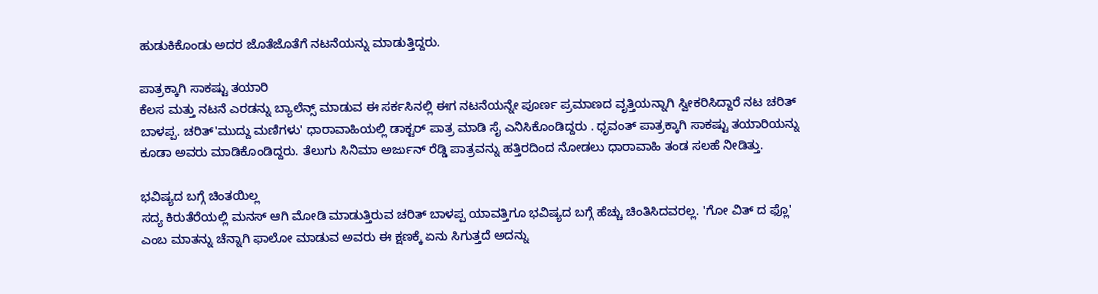ಹುಡುಕಿಕೊಂಡು ಅದರ ಜೊತೆಜೊತೆಗೆ ನಟನೆಯನ್ನು ಮಾಡುತ್ತಿದ್ದರು.

ಪಾತ್ರಕ್ಕಾಗಿ ಸಾಕಷ್ಟು ತಯಾರಿ
ಕೆಲಸ ಮತ್ತು ನಟನೆ ಎರಡನ್ನು ಬ್ಯಾಲೆನ್ಸ್ ಮಾಡುವ ಈ ಸರ್ಕಸಿನಲ್ಲಿ ಈಗ ನಟನೆಯನ್ನೇ ಪೂರ್ಣ ಪ್ರಮಾಣದ ವೃತ್ತಿಯನ್ನಾಗಿ ಸ್ವೀಕರಿಸಿದ್ದಾರೆ ನಟ ಚರಿತ್ ಬಾಳಪ್ಪ. ಚರಿತ್'ಮುದ್ದು ಮಣಿಗಳು' ಧಾರಾವಾಹಿಯಲ್ಲಿ ಡಾಕ್ಟರ್ ಪಾತ್ರ ಮಾಡಿ ಸೈ ಎನಿಸಿಕೊಂಡಿದ್ದರು . ಧೃವಂತ್ ಪಾತ್ರಕ್ಕಾಗಿ ಸಾಕಷ್ಟು ತಯಾರಿಯನ್ನು ಕೂಡಾ ಅವರು ಮಾಡಿಕೊಂಡಿದ್ದರು. ತೆಲುಗು ಸಿನಿಮಾ ಅರ್ಜುನ್ ರೆಡ್ಡಿ ಪಾತ್ರವನ್ನು ಹತ್ತಿರದಿಂದ ನೋಡಲು ಧಾರಾವಾಹಿ ತಂಡ ಸಲಹೆ ನೀಡಿತ್ತು.

ಭವಿಷ್ಯದ ಬಗ್ಗೆ ಚಿಂತಯಿಲ್ಲ
ಸದ್ಯ ಕಿರುತೆರೆಯಲ್ಲಿ ಮನಸ್ ಆಗಿ ಮೋಡಿ ಮಾಡುತ್ತಿರುವ ಚರಿತ್ ಬಾಳಪ್ಪ ಯಾವತ್ತಿಗೂ ಭವಿಷ್ಯದ ಬಗ್ಗೆ ಹೆಚ್ಚು ಚಿಂತಿಸಿದವರಲ್ಲ. 'ಗೋ ವಿತ್ ದ ಫ್ಲೊ' ಎಂಬ ಮಾತನ್ನು ಚೆನ್ನಾಗಿ ಫಾಲೋ ಮಾಡುವ ಅವರು ಈ ಕ್ಷಣಕ್ಕೆ ಏನು ಸಿಗುತ್ತದೆ ಅದನ್ನು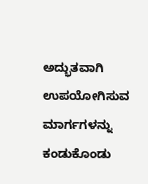ಅದ್ಭುತವಾಗಿ ಉಪಯೋಗಿಸುವ ಮಾರ್ಗಗಳನ್ನು ಕಂಡುಕೊಂಡು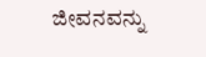ಜೀವನವನ್ನು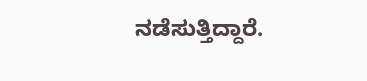ನಡೆಸುತ್ತಿದ್ದಾರೆ.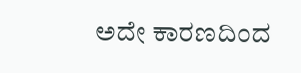ಅದೇ ಕಾರಣದಿಂದ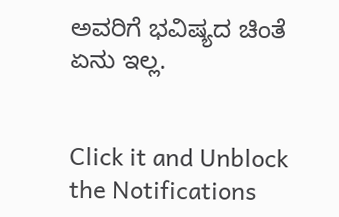ಅವರಿಗೆ ಭವಿಷ್ಯದ ಚಿಂತೆ ಏನು ಇಲ್ಲ.


Click it and Unblock the Notifications